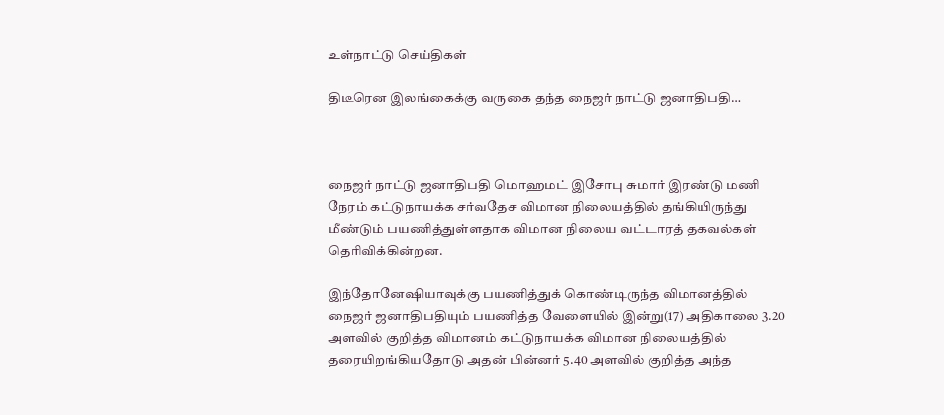உள்நாட்டு செய்திகள்

திடீரென இலங்கைக்கு வருகை தந்த நைஜர் நாட்டு ஜனாதிபதி…



நைஜர் நாட்டு ஜனாதிபதி மொஹமட் இசோபு சுமார் இரண்டு மணி நேரம் கட்டுநாயக்க சர்வதேச விமான நிலையத்தில் தங்கியிருந்து மீண்டும் பயணித்துள்ளதாக விமான நிலைய வட்டாரத் தகவல்கள் தெரிவிக்கின்றன.

இந்தோனேஷியாவுக்கு பயணித்துக் கொண்டிருந்த விமானத்தில் நைஜர் ஜனாதிபதியும் பயணித்த வேளையில் இன்று(17) அதிகாலை 3.20 அளவில் குறித்த விமானம் கட்டுநாயக்க விமான நிலையத்தில் தரையிறங்கியதோடு அதன் பின்னர் 5.40 அளவில் குறித்த அந்த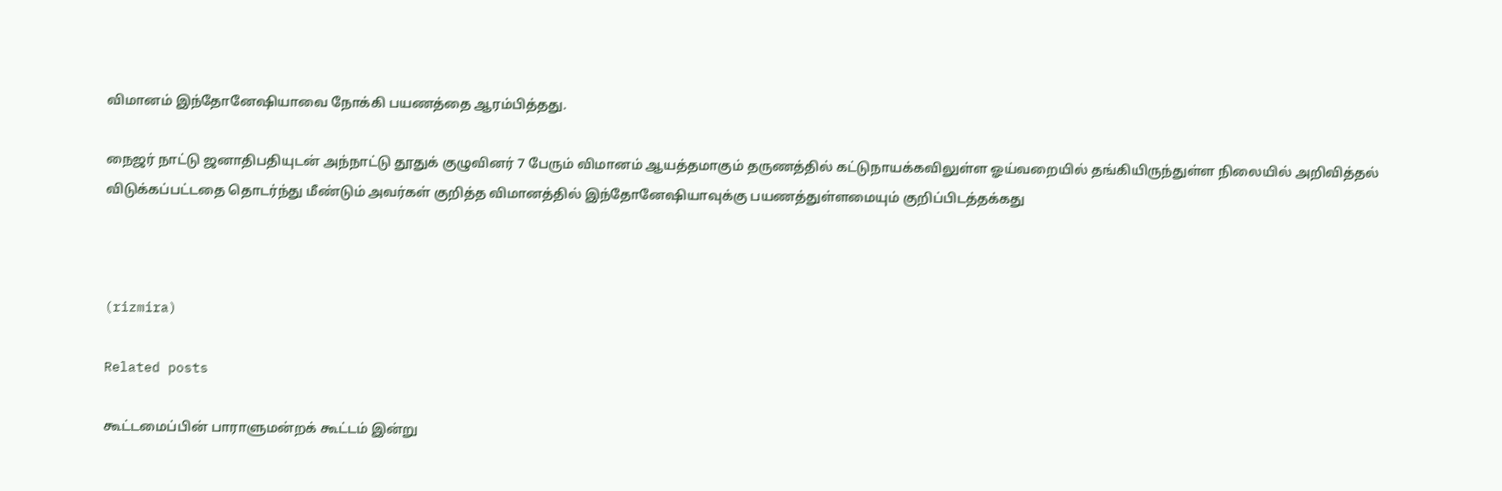விமானம் இந்தோனேஷியாவை நோக்கி பயணத்தை ஆரம்பித்தது.

நைஜர் நாட்டு ஜனாதிபதியுடன் அந்நாட்டு தூதுக் குழுவினர் 7 பேரும் விமானம் ஆயத்தமாகும் தருணத்தில் கட்டுநாயக்கவிலுள்ள ஓய்வறையில் தங்கியிருந்துள்ள நிலையில் அறிவித்தல் விடுக்கப்பட்டதை தொடர்ந்து மீண்டும் அவர்கள் குறித்த விமானத்தில் இந்தோனேஷியாவுக்கு பயணத்துள்ளமையும் குறிப்பிடத்தக்கது



(rizmira)

Related posts

கூட்டமைப்பின் பாராளுமன்றக் கூட்டம் இன்று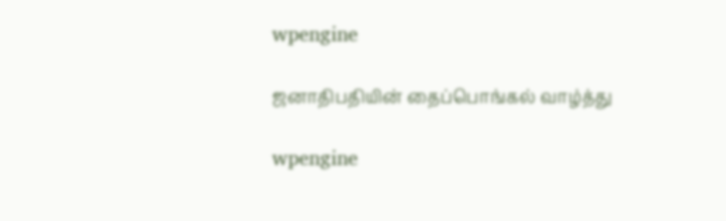wpengine

ஜனாதிபதியின் தைப்பொங்கல் வாழ்த்து

wpengine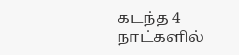கடந்த 4 நாட்களில்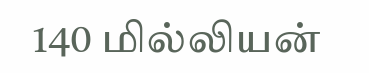140 மில்லியன்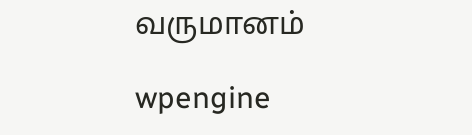வருமானம்

wpengine